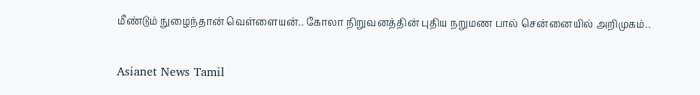மீண்டும் நுழைந்தான் வெள்ளையன்.. கோலா நிறுவனத்தின் புதிய நறுமண பால் சென்னையில் அறிமுகம்..

Asianet News Tamil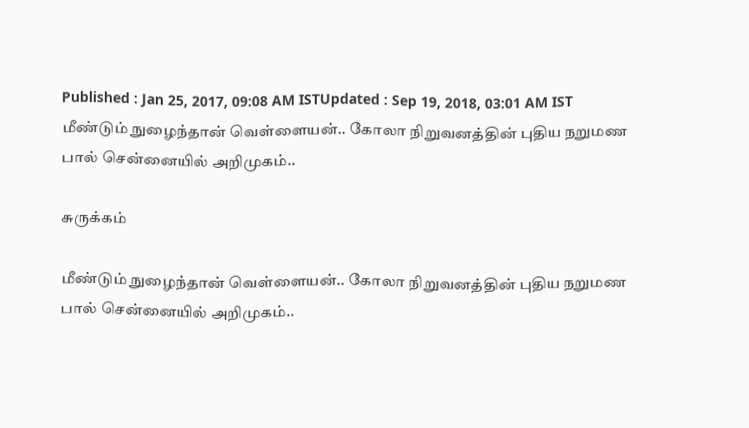Published : Jan 25, 2017, 09:08 AM ISTUpdated : Sep 19, 2018, 03:01 AM IST
மீண்டும் நுழைந்தான் வெள்ளையன்.. கோலா நிறுவனத்தின் புதிய நறுமண பால் சென்னையில் அறிமுகம்..

சுருக்கம்

மீண்டும் நுழைந்தான் வெள்ளையன்.. கோலா நிறுவனத்தின் புதிய நறுமண பால் சென்னையில் அறிமுகம்..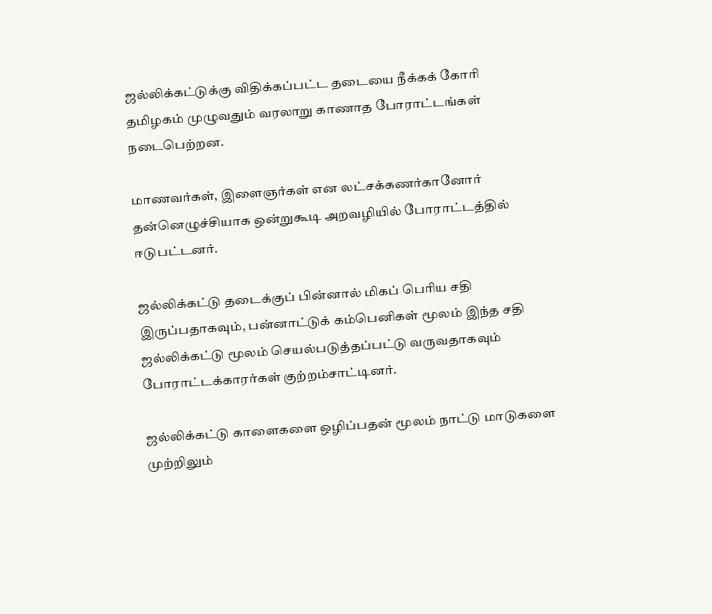ஜல்லிக்கட்டுக்கு விதிக்கப்பட்ட தடையை நீக்கக் கோரி தமிழகம் முழுவதும் வரலாறு காணாத போராட்டங்கள் நடைபெற்றன.

மாணவர்கள், இளைஞர்கள் என லட்சக்கணர்கானோர் தன்னெழுச்சியாக ஒன்றுகூடி அறவழியில் போராட்டத்தில் ஈடுபட்டனர்.

ஜல்லிக்கட்டு தடைக்குப் பின்னால் மிகப் பெரிய சதி இருப்பதாகவும், பன்னாட்டுக் கம்பெனிகள் மூலம் இந்த சதி ஜல்லிக்கட்டு மூலம் செயல்படுத்தப்பட்டு வருவதாகவும் போராட்டக்காரர்கள் குற்றம்சாட்டினர்.

ஜல்லிக்கட்டு காளைகளை ஒழிப்பதன் மூலம் நாட்டு மாடுகளை முற்றிலும்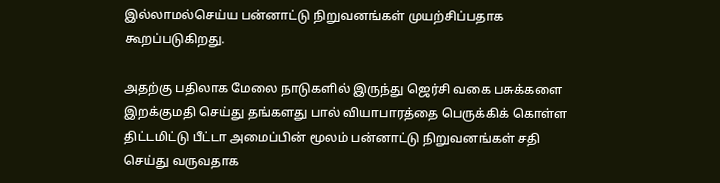இல்லாமல்செய்ய பன்னாட்டு நிறுவனங்கள் முயற்சிப்பதாக கூறப்படுகிறது.

அதற்கு பதிலாக மேலை நாடுகளில் இருந்து ஜெர்சி வகை பசுக்களை இறக்குமதி செய்து தங்களது பால் வியாபாரத்தை பெருக்கிக் கொள்ள திட்டமிட்டு பீட்டா அமைப்பின் மூலம் பன்னாட்டு நிறுவனங்கள் சதி செய்து வருவதாக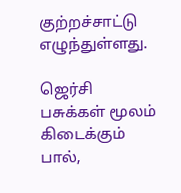குற்றச்சாட்டு எழுந்துள்ளது.

ஜெர்சி பசுக்கள் மூலம் கிடைக்கும் பால்,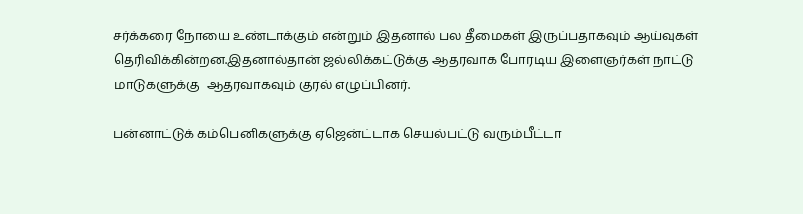சர்க்கரை நோயை உண்டாக்கும் என்றும் இதனால் பல தீமைகள் இருப்பதாகவும் ஆய்வுகள் தெரிவிக்கின்றன.இதனால்தான் ஜல்லிக்கட்டுக்கு ஆதரவாக போரடிய இளைஞர்கள் நாட்டு மாடுகளுக்கு  ஆதரவாகவும் குரல் எழுப்பினர்.

பன்னாட்டுக் கம்பெனிகளுக்கு ஏஜென்ட்டாக செயல்பட்டு வரும்பீட்டா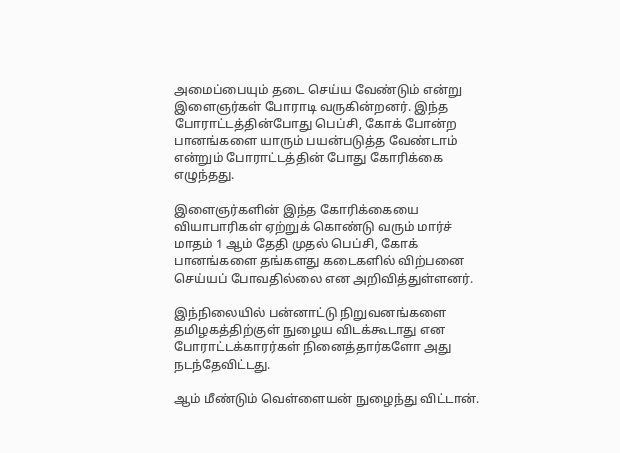அமைப்பையும் தடை செய்ய வேண்டும் என்று இளைஞர்கள் போராடி வருகின்றனர். இந்த போராட்டத்தின்போது பெப்சி, கோக் போன்ற பானங்களை யாரும் பயன்படுத்த வேண்டாம் என்றும் போராட்டத்தின் போது கோரிக்கை எழுந்தது.

இளைஞர்களின் இந்த கோரிக்கையை வியாபாரிகள் ஏற்றுக் கொண்டு வரும் மார்ச் மாதம் 1 ஆம் தேதி முதல் பெப்சி, கோக் பானங்களை தங்களது கடைகளில் விற்பனை செய்யப் போவதில்லை என அறிவித்துள்ளனர்.

இந்நிலையில் பன்னாட்டு நிறுவனங்களை தமிழகத்திற்குள் நுழைய விடக்கூடாது என போராட்டக்காரர்கள் நினைத்தார்களோ அது நடந்தேவிட்டது.

ஆம் மீண்டும் வெள்ளையன் நுழைந்து விட்டான்.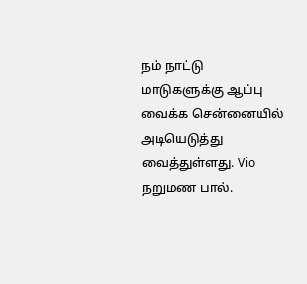நம் நாட்டு மாடுகளுக்கு ஆப்பு வைக்க சென்னையில் அடியெடுத்து வைத்துள்ளது. Vio நறுமண பால்.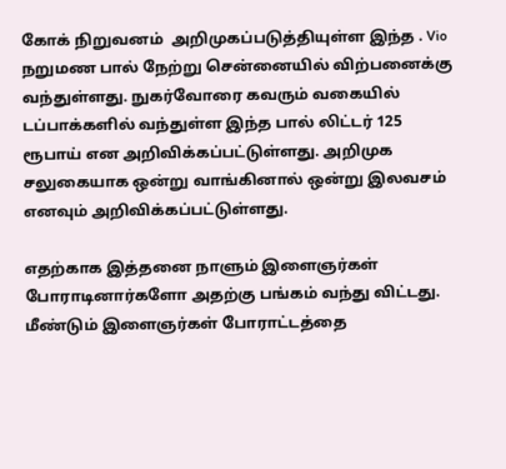கோக் நிறுவனம்  அறிமுகப்படுத்தியுள்ள இந்த . Vio நறுமண பால் நேற்று சென்னையில் விற்பனைக்கு வந்துள்ளது. நுகர்வோரை கவரும் வகையில் டப்பாக்களில் வந்துள்ள இந்த பால் லிட்டர் 125 ரூபாய் என அறிவிக்கப்பட்டுள்ளது. அறிமுக சலுகையாக ஒன்று வாங்கினால் ஒன்று இலவசம் எனவும் அறிவிக்கப்பட்டுள்ளது.

எதற்காக இத்தனை நாளும் இளைஞர்கள் போராடினார்களோ அதற்கு பங்கம் வந்து விட்டது. மீண்டும் இளைஞர்கள் போராட்டத்தை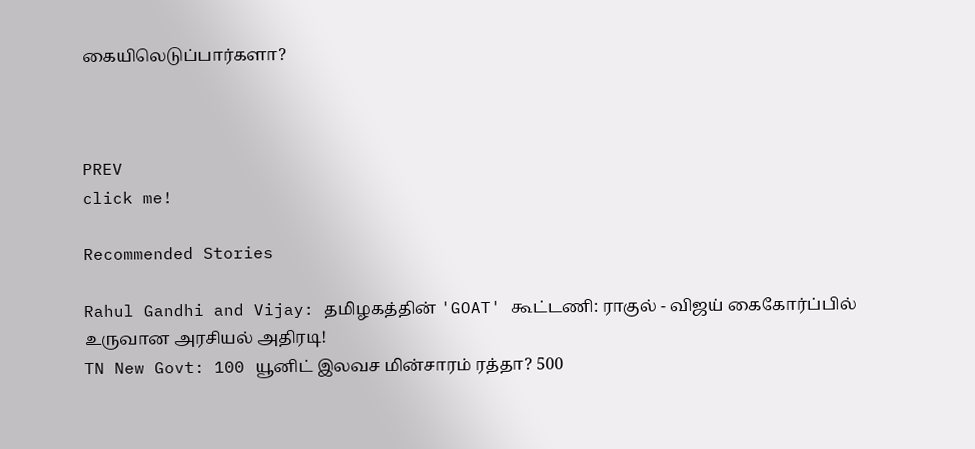கையிலெடுப்பார்களா?



PREV
click me!

Recommended Stories

Rahul Gandhi and Vijay: தமிழகத்தின் 'GOAT' கூட்டணி: ராகுல் - விஜய் கைகோர்ப்பில் உருவான அரசியல் அதிரடி!
TN New Govt: 100 யூனிட் இலவச மின்சாரம் ரத்தா? 500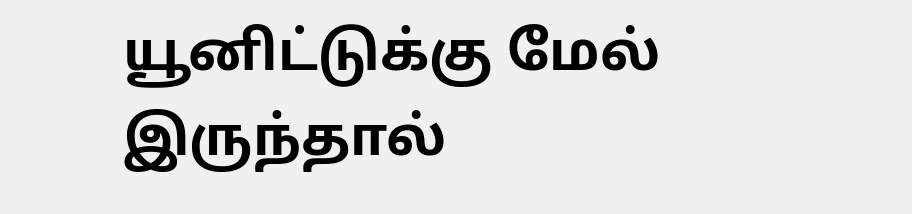யூனிட்டுக்கு மேல் இருந்தால்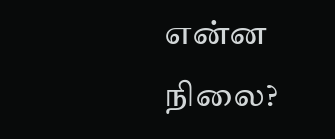என்ன நிலை?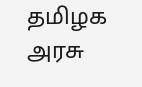தமிழக அரசு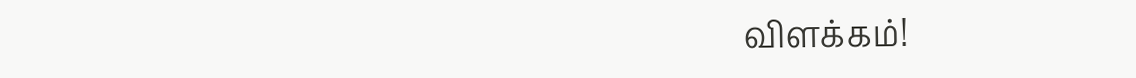விளக்கம்!